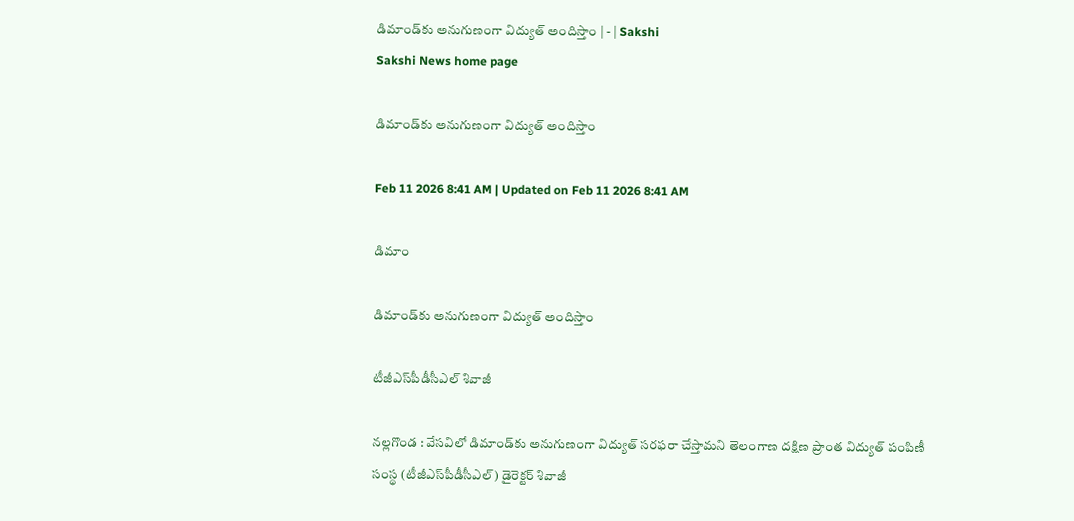డిమాండ్‌కు అనుగుణంగా విద్యుత్‌ అందిస్తాం | - | Sakshi
Sakshi News home page

డిమాండ్‌కు అనుగుణంగా విద్యుత్‌ అందిస్తాం

Feb 11 2026 8:41 AM | Updated on Feb 11 2026 8:41 AM

డిమాం

డిమాండ్‌కు అనుగుణంగా విద్యుత్‌ అందిస్తాం

టీజీఎస్‌పీడీసీఎల్‌ శివాజీ

నల్లగొండ : వేసవిలో డిమాండ్‌కు అనుగుణంగా విద్యుత్‌ సరఫరా చేస్తామని తెలంగాణ దక్షిణ ప్రాంత విద్యుత్‌ పంపిణీ సంస్థ (టీజీఎస్‌పీడీసీఎల్‌) డైరెక్టర్‌ శివాజీ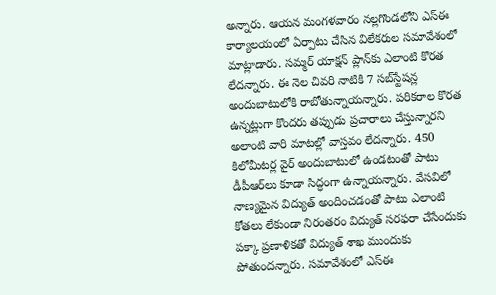అన్నారు. ఆయన మంగళవారం నల్లగొండలోని ఎస్‌ఈ కార్యాలయంలో ఏర్పాటు చేసిన విలేకరుల సమావేశంలో మాట్లాడారు. సమ్మర్‌ యాక్షన్‌ ప్లాన్‌కు ఎలాంటి కొరత లేదన్నారు. ఈ నెల చివరి నాటికి 7 సబ్‌స్టేషన్ల అందుబాటులోకి రాబోతున్నాయన్నారు. పరికరాల కొరత ఉన్నట్లుగా కొందరు తప్పుడు ప్రచారాలు చేస్తున్నారని అలాంటి వారి మాటల్లో వాస్తవం లేదన్నారు. 450 కిలోమీటర్ల వైర్‌ అందుబాటులో ఉండటంతో పాటు డీపీఆర్‌లు కూడా సిద్ధంగా ఉన్నాయన్నారు. వేసవిలో నాణ్యమైన విద్యుత్‌ అందించడంతో పాటు ఎలాంటి కోతలు లేకుండా నిరంతరం విద్యుత్‌ సరఫరా చేసేందుకు పక్కా ప్రణాళికతో విద్యుత్‌ శాఖ ముందుకు పోతుందన్నారు. సమావేశంలో ఎస్‌ఈ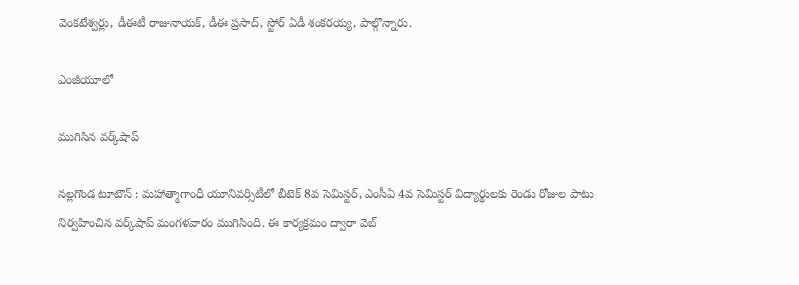వెంకటేశ్వర్లు, డీఈటీ రాజునాయక్‌, డీఈ ప్రసాద్‌, స్టోర్‌ ఏడీ శంకరయ్య, పాల్గొన్నారు.

ఎంజీయూలో

ముగిసిన వర్క్‌షాప్‌

నల్లగొండ టూటౌన్‌ : మహాత్మాగాంధీ యూనివర్సిటీలో బీటెక్‌ 8వ సెమిస్టర్‌, ఎంసీఏ 4వ సెమిస్టర్‌ విద్యార్థులకు రెండు రోజుల పాటు నిర్వహించిన వర్క్‌షాప్‌ మంగళవారం ముగిసింది. ఈ కార్యక్రమం ద్వారా వెబ్‌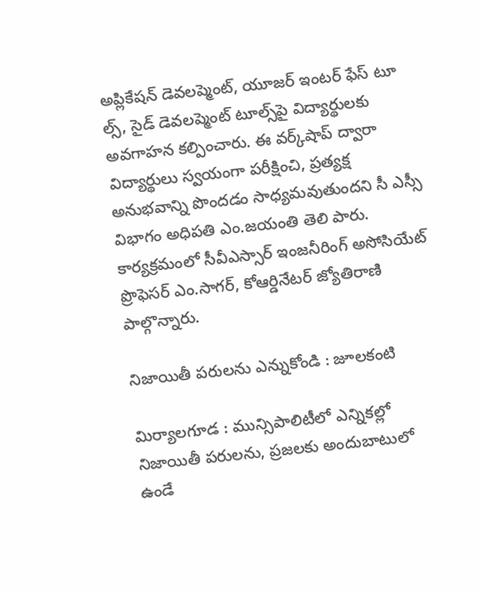అప్లికేషన్‌ డెవలప్మెంట్‌, యూజర్‌ ఇంటర్‌ ఫేస్‌ టూ ల్స్‌, సైడ్‌ డెవలప్మెంట్‌ టూల్స్‌పై విద్యార్థులకు అవగాహన కల్పించారు. ఈ వర్క్‌షాప్‌ ద్వారా విద్యార్థులు స్వయంగా పరీక్షించి, ప్రత్యక్ష అనుభవాన్ని పొందడం సాధ్యమవుతుందని సీ ఎస్సీ విభాగం అధిపతి ఎం.జయంతి తెలి పారు. కార్యక్రమంలో సీవీఎస్సార్‌ ఇంజనీరింగ్‌ అసోసియేట్‌ ప్రొఫెసర్‌ ఎం.సాగర్‌, కోఆర్డినేటర్‌ జ్యోతిరాణి పాల్గొన్నారు.

నిజాయితీ పరులను ఎన్నుకోండి : జూలకంటి

మిర్యాలగూడ : మున్సిపాలిటీలో ఎన్నికల్లో నిజాయితీ పరులను, ప్రజలకు అందుబాటులో ఉండే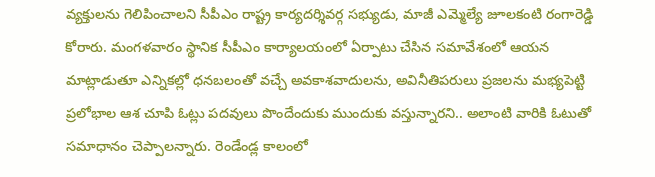వ్యక్తులను గెలిపించాలని సీపీఎం రాష్ట్ర కార్యదర్శివర్గ సభ్యుడు, మాజీ ఎమ్మెల్యే జూలకంటి రంగారెడ్డి కోరారు. మంగళవారం స్థానిక సీపీఎం కార్యాలయంలో ఏర్పాటు చేసిన సమావేశంలో ఆయన మాట్లాడుతూ ఎన్నికల్లో ధనబలంతో వచ్చే అవకాశవాదులను, అవినీతిపరులు ప్రజలను మభ్యపెట్టి ప్రలోభాల ఆశ చూపి ఓట్లు పదవులు పొందేందుకు ముందుకు వస్తున్నారని.. అలాంటి వారికి ఓటుతో సమాధానం చెప్పాలన్నారు. రెండేండ్ల కాలంలో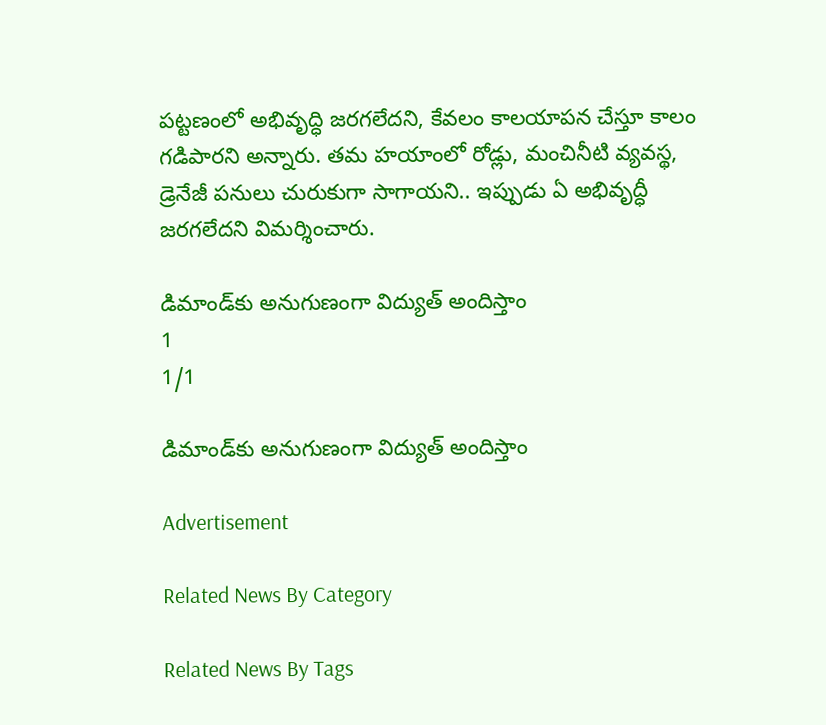పట్టణంలో అభివృద్ధి జరగలేదని, కేవలం కాలయాపన చేస్తూ కాలం గడిపారని అన్నారు. తమ హయాంలో రోడ్లు, మంచినీటి వ్యవస్థ, డ్రెనేజీ పనులు చురుకుగా సాగాయని.. ఇప్పుడు ఏ అభివృద్ధీ జరగలేదని విమర్శించారు.

డిమాండ్‌కు అనుగుణంగా విద్యుత్‌ అందిస్తాం
1
1/1

డిమాండ్‌కు అనుగుణంగా విద్యుత్‌ అందిస్తాం

Advertisement

Related News By Category

Related News By Tags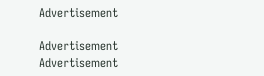Advertisement

Advertisement
Advertisement